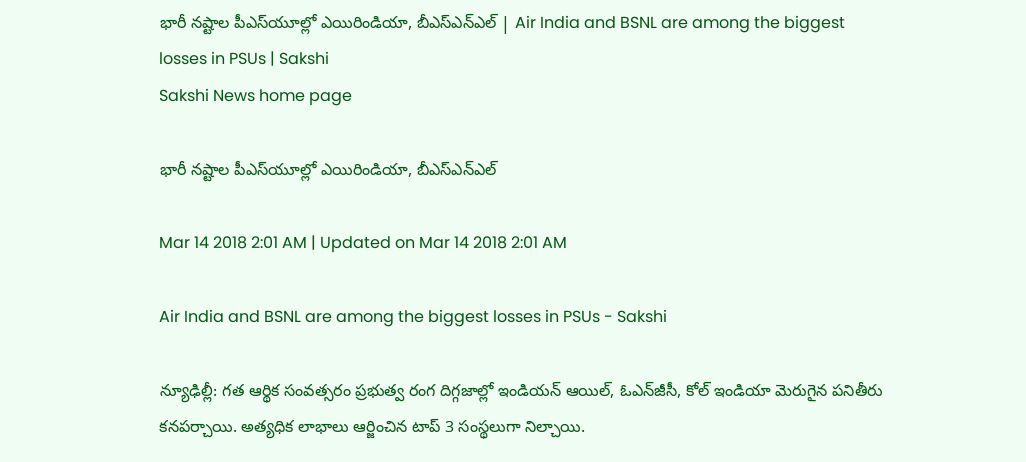భారీ నష్టాల పీఎస్‌యూల్లో ఎయిరిండియా, బీఎస్‌ఎన్‌ఎల్‌ | Air India and BSNL are among the biggest losses in PSUs | Sakshi
Sakshi News home page

భారీ నష్టాల పీఎస్‌యూల్లో ఎయిరిండియా, బీఎస్‌ఎన్‌ఎల్‌

Mar 14 2018 2:01 AM | Updated on Mar 14 2018 2:01 AM

Air India and BSNL are among the biggest losses in PSUs - Sakshi

న్యూఢిల్లీ: గత ఆర్థిక సంవత్సరం ప్రభుత్వ రంగ దిగ్గజాల్లో ఇండియన్‌ ఆయిల్, ఓఎన్‌జీసీ, కోల్‌ ఇండియా మెరుగైన పనితీరు కనపర్చాయి. అత్యధిక లాభాలు ఆర్జించిన టాప్‌ 3 సంస్థలుగా నిల్చాయి.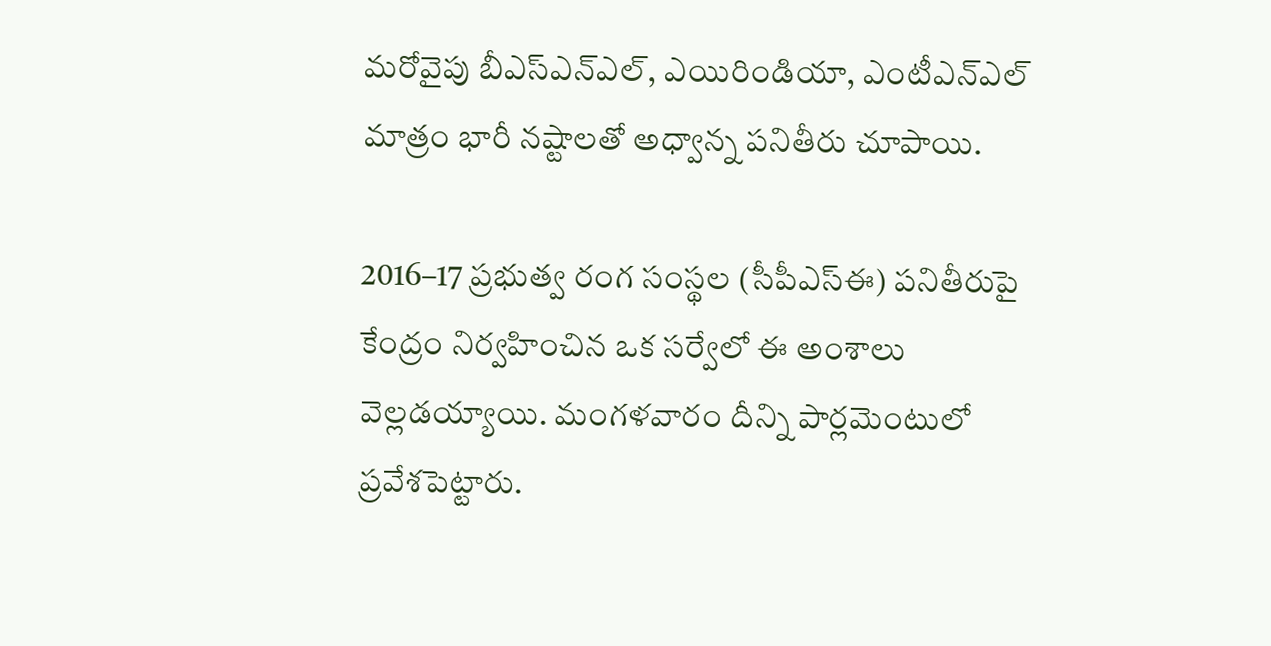మరోవైపు బీఎస్‌ఎన్‌ఎల్, ఎయిరిండియా, ఎంటీఎన్‌ఎల్‌ మాత్రం భారీ నష్టాలతో అధ్వాన్న పనితీరు చూపాయి.

2016–17 ప్రభుత్వ రంగ సంస్థల (సీపీఎస్‌ఈ) పనితీరుపై కేంద్రం నిర్వహించిన ఒక సర్వేలో ఈ అంశాలు వెల్లడయ్యాయి. మంగళవారం దీన్ని పార్లమెంటులో ప్రవేశపెట్టారు.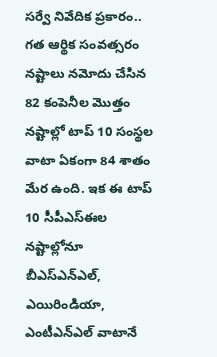సర్వే నివేదిక ప్రకారం.. గత ఆర్థిక సంవత్సరం నష్టాలు నమోదు చేసిన 82 కంపెనీల మొత్తం నష్టాల్లో టాప్‌ 10 సంస్థల వాటా ఏకంగా 84 శాతం మేర ఉంది. ఇక ఈ టాప్‌ 10 సీపీఎస్‌ఈల నష్టాల్లోనూ బీఎస్‌ఎన్‌ఎల్, ఎయిరిండియా, ఎంటీఎన్‌ఎల్‌ వాటానే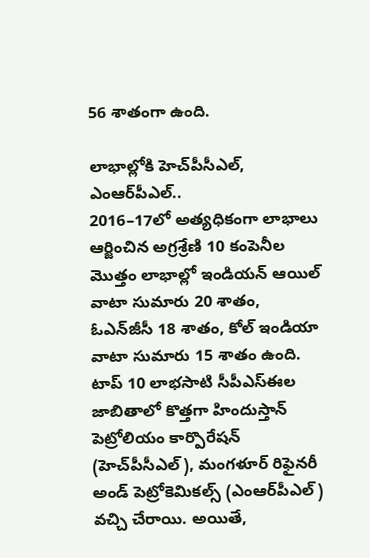56 శాతంగా ఉంది.

లాభాల్లోకి హెచ్‌పీసీఎల్, ఎంఆర్‌పీఎల్‌..
2016–17లో అత్యధికంగా లాభాలు ఆర్జించిన అగ్రశ్రేణి 10 కంపెనీల మొత్తం లాభాల్లో ఇండియన్‌ ఆయిల్‌ వాటా సుమారు 20 శాతం, ఓఎన్‌జీసీ 18 శాతం, కోల్‌ ఇండియా వాటా సుమారు 15 శాతం ఉంది. టాప్‌ 10 లాభసాటి సీపీఎస్‌ఈల జాబితాలో కొత్తగా హిందుస్తాన్‌ పెట్రోలియం కార్పొరేషన్‌ (హెచ్‌పీసీఎల్‌), మంగళూర్‌ రిఫైనరీ అండ్‌ పెట్రోకెమికల్స్‌ (ఎంఆర్‌పీఎల్‌) వచ్చి చేరాయి. అయితే,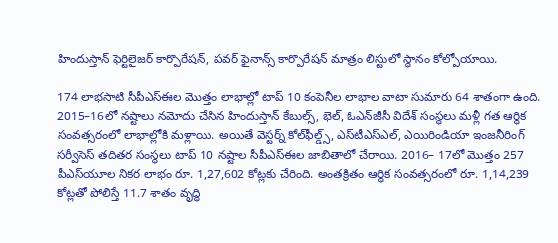హిందుస్తాన్‌ ఫెర్టిలైజర్‌ కార్పొరేషన్, పవర్‌ ఫైనాన్స్‌ కార్పొరేషన్‌ మాత్రం లిస్టులో స్థానం కోల్పోయాయి.

174 లాభసాటి సీపీఎస్‌ఈల మొత్తం లాభాల్లో టాప్‌ 10 కంపెనీల లాభాల వాటా సుమారు 64 శాతంగా ఉంది. 2015–16లో నష్టాలు నమోదు చేసిన హిందుస్తాన్‌ కేబుల్స్, భెల్, ఓఎన్‌జీసీ విదేశ్‌ సంస్థలు మళ్లీ గత ఆర్థిక సంవత్సరంలో లాభాల్లోకి మళ్లాయి. అయితే వెస్టర్న్‌ కోల్‌ఫీల్డ్స్, ఎస్‌టీఎస్‌ఎల్, ఎయిరిండియా ఇంజనీరింగ్‌ సర్వీసెస్‌ తదితర సంస్థలు టాప్‌ 10 నష్టాల సీపీఎస్‌ఈల జాబితాలో చేరాయి. 2016– 17లో మొత్తం 257 పీఎస్‌యూల నికర లాభం రూ. 1,27,602 కోట్లకు చేరింది. అంతక్రితం ఆర్థిక సంవత్సరంలో రూ. 1,14,239 కోట్లతో పోలిస్తే 11.7 శాతం వృద్ధి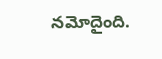నమోదైంది.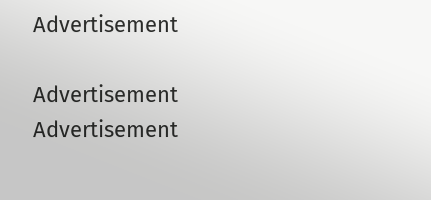Advertisement

Advertisement
Advertisement